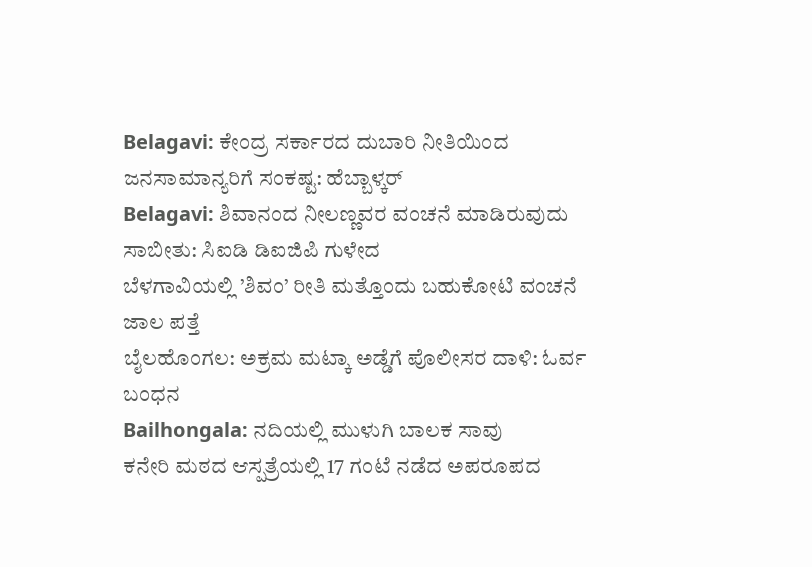Belagavi: ಕೇಂದ್ರ ಸರ್ಕಾರದ ದುಬಾರಿ ನೀತಿಯಿಂದ ಜನಸಾಮಾನ್ಯರಿಗೆ ಸಂಕಷ್ಟ: ಹೆಬ್ಬಾಳ್ಕರ್
Belagavi: ಶಿವಾನಂದ ನೀಲಣ್ಣವರ ವಂಚನೆ ಮಾಡಿರುವುದು ಸಾಬೀತು: ಸಿಐಡಿ ಡಿಐಜಿಪಿ ಗುಳೇದ
ಬೆಳಗಾವಿಯಲ್ಲಿ ’ಶಿವಂ’ ರೀತಿ ಮತ್ತೊಂದು ಬಹುಕೋಟಿ ವಂಚನೆ ಜಾಲ ಪತ್ತೆ
ಬೈಲಹೊಂಗಲ: ಅಕ್ರಮ ಮಟ್ಕಾ ಅಡ್ಡೆಗೆ ಪೊಲೀಸರ ದಾಳಿ: ಓರ್ವ ಬಂಧನ
Bailhongala: ನದಿಯಲ್ಲಿ ಮುಳುಗಿ ಬಾಲಕ ಸಾವು
ಕನೇರಿ ಮಠದ ಆಸ್ಪತ್ರೆಯಲ್ಲಿ 17 ಗಂಟೆ ನಡೆದ ಅಪರೂಪದ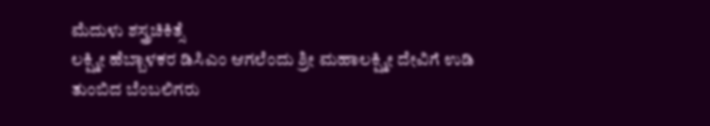ಮೆದುಳು ಶಸ್ತ್ರಚಿಕಿತ್ಸೆ
ಲಕ್ಷ್ಮೀ ಹೆಬ್ಬಾಳಕರ ಡಿಸಿಎಂ ಆಗಲೆಂದು ಶ್ರೀ ಮಹಾಲಕ್ಷ್ಮೀ ದೇವಿಗೆ ಉಡಿ ತುಂಬಿದ ಬೆಂಬಲಿಗರು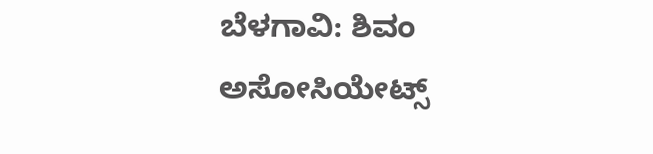ಬೆಳಗಾವಿ: ಶಿವಂ ಅಸೋಸಿಯೇಟ್ಸ್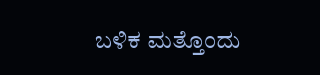ಬಳಿಕ ಮತ್ತೊಂದು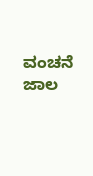ವಂಚನೆ ಜಾಲ